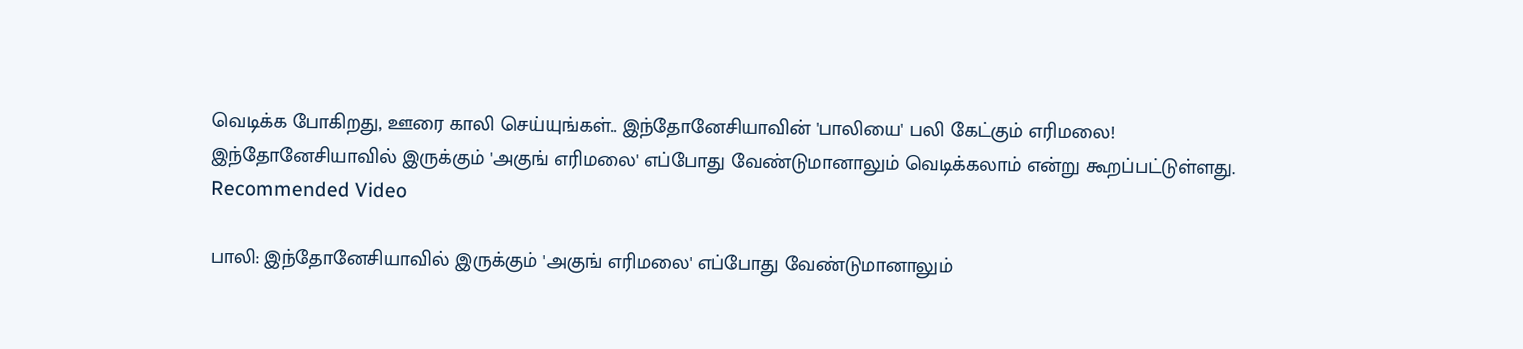வெடிக்க போகிறது, ஊரை காலி செய்யுங்கள்.. இந்தோனேசியாவின் 'பாலியை' பலி கேட்கும் எரிமலை!
இந்தோனேசியாவில் இருக்கும் 'அகுங் எரிமலை' எப்போது வேண்டுமானாலும் வெடிக்கலாம் என்று கூறப்பட்டுள்ளது.
Recommended Video

பாலி: இந்தோனேசியாவில் இருக்கும் 'அகுங் எரிமலை' எப்போது வேண்டுமானாலும்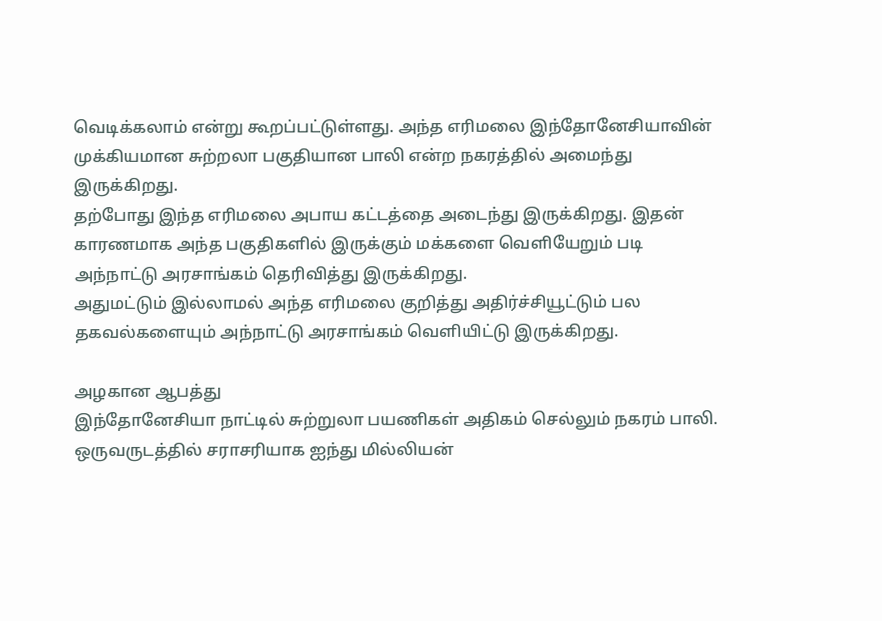வெடிக்கலாம் என்று கூறப்பட்டுள்ளது. அந்த எரிமலை இந்தோனேசியாவின் முக்கியமான சுற்றலா பகுதியான பாலி என்ற நகரத்தில் அமைந்து இருக்கிறது.
தற்போது இந்த எரிமலை அபாய கட்டத்தை அடைந்து இருக்கிறது. இதன் காரணமாக அந்த பகுதிகளில் இருக்கும் மக்களை வெளியேறும் படி அந்நாட்டு அரசாங்கம் தெரிவித்து இருக்கிறது.
அதுமட்டும் இல்லாமல் அந்த எரிமலை குறித்து அதிர்ச்சியூட்டும் பல தகவல்களையும் அந்நாட்டு அரசாங்கம் வெளியிட்டு இருக்கிறது.

அழகான ஆபத்து
இந்தோனேசியா நாட்டில் சுற்றுலா பயணிகள் அதிகம் செல்லும் நகரம் பாலி. ஒருவருடத்தில் சராசரியாக ஐந்து மில்லியன்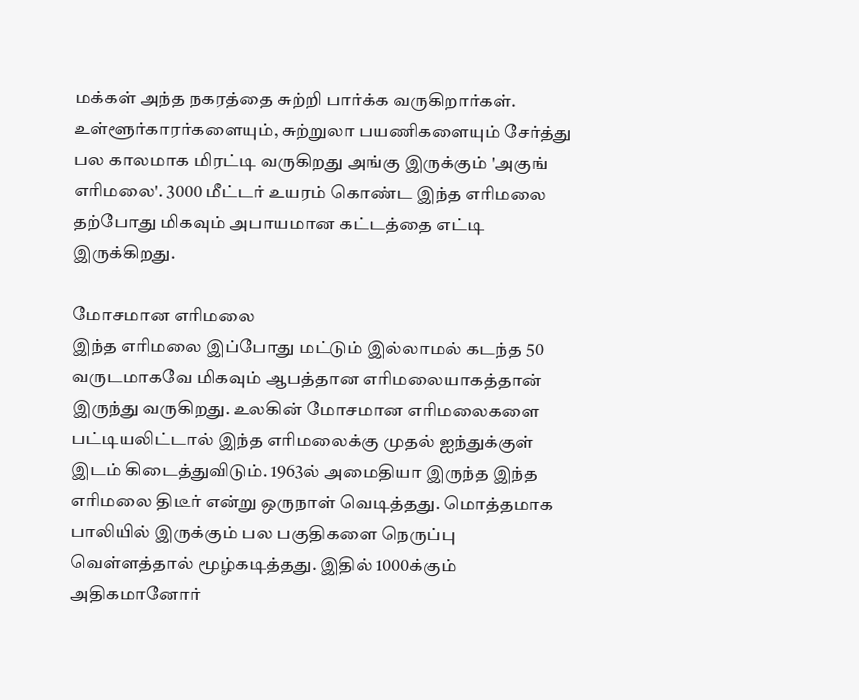மக்கள் அந்த நகரத்தை சுற்றி பார்க்க வருகிறார்கள். உள்ளூர்காரர்களையும், சுற்றுலா பயணிகளையும் சேர்த்து பல காலமாக மிரட்டி வருகிறது அங்கு இருக்கும் 'அகுங் எரிமலை'. 3000 மீட்டர் உயரம் கொண்ட இந்த எரிமலை தற்போது மிகவும் அபாயமான கட்டத்தை எட்டி இருக்கிறது.

மோசமான எரிமலை
இந்த எரிமலை இப்போது மட்டும் இல்லாமல் கடந்த 50 வருடமாகவே மிகவும் ஆபத்தான எரிமலையாகத்தான் இருந்து வருகிறது. உலகின் மோசமான எரிமலைகளை பட்டியலிட்டால் இந்த எரிமலைக்கு முதல் ஐந்துக்குள் இடம் கிடைத்துவிடும். 1963ல் அமைதியா இருந்த இந்த எரிமலை திடீர் என்று ஒருநாள் வெடித்தது. மொத்தமாக பாலியில் இருக்கும் பல பகுதிகளை நெருப்பு வெள்ளத்தால் மூழ்கடித்தது. இதில் 1000க்கும் அதிகமானோர்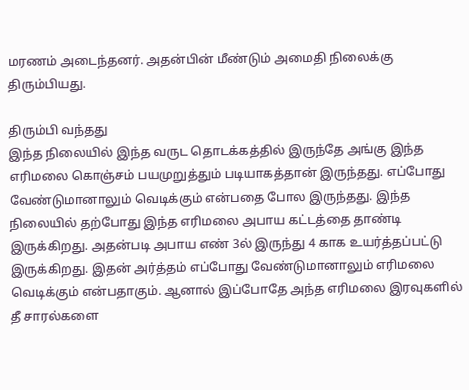மரணம் அடைந்தனர். அதன்பின் மீண்டும் அமைதி நிலைக்கு திரும்பியது.

திரும்பி வந்தது
இந்த நிலையில் இந்த வருட தொடக்கத்தில் இருந்தே அங்கு இந்த எரிமலை கொஞ்சம் பயமுறுத்தும் படியாகத்தான் இருந்தது. எப்போது வேண்டுமானாலும் வெடிக்கும் என்பதை போல இருந்தது. இந்த நிலையில் தற்போது இந்த எரிமலை அபாய கட்டத்தை தாண்டி இருக்கிறது. அதன்படி அபாய எண் 3ல் இருந்து 4 காக உயர்த்தப்பட்டு இருக்கிறது. இதன் அர்த்தம் எப்போது வேண்டுமானாலும் எரிமலை வெடிக்கும் என்பதாகும். ஆனால் இப்போதே அந்த எரிமலை இரவுகளில் தீ சாரல்களை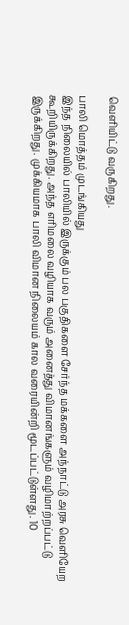வெளியிட்டு வருகிறது.

பாலி மொத்தம் முடங்கியது
இந்த நிலையில் பாலியில் இருக்கும் பல பகுதிகளை சேர்ந்த மக்களை அந்நாட்டு அரசு வெளியேற கூறியிருக்கிறது. அந்த எரிமலை வழியாக வரும் அனைத்து விமானங்களும் வழிமாற்றப்பட்டு இருக்கிறது. முக்கியமாக பாலி விமான நிலையம் கால வரையின்றி மூடப்பட்டுள்ளது. 10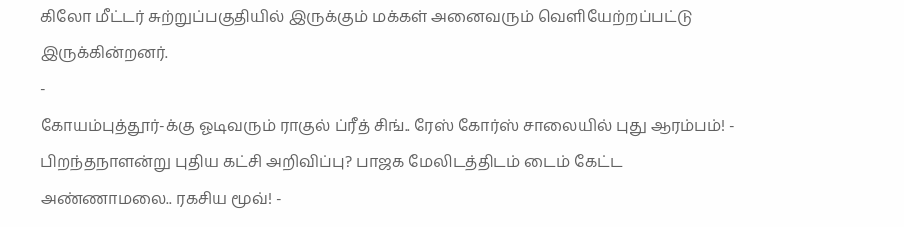கிலோ மீட்டர் சுற்றுப்பகுதியில் இருக்கும் மக்கள் அனைவரும் வெளியேற்றப்பட்டு இருக்கின்றனர்.
-
கோயம்புத்தூர்-க்கு ஓடிவரும் ராகுல் ப்ரீத் சிங்.. ரேஸ் கோர்ஸ் சாலையில் புது ஆரம்பம்! -
பிறந்தநாளன்று புதிய கட்சி அறிவிப்பு? பாஜக மேலிடத்திடம் டைம் கேட்ட அண்ணாமலை.. ரகசிய மூவ்! -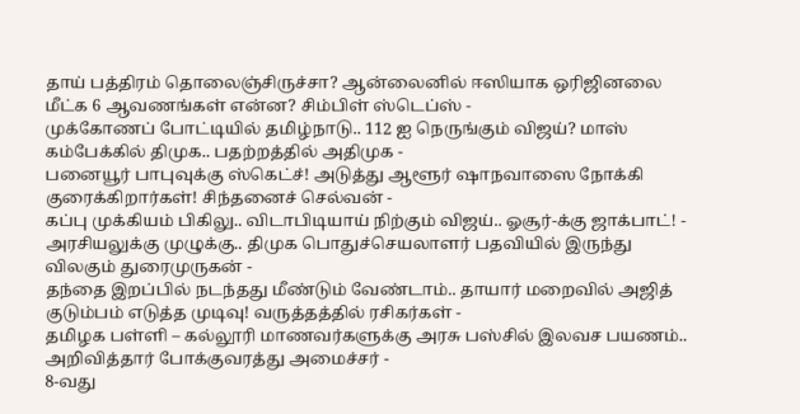தாய் பத்திரம் தொலைஞ்சிருச்சா? ஆன்லைனில் ஈஸியாக ஒரிஜினலை மீட்க 6 ஆவணங்கள் என்ன? சிம்பிள் ஸ்டெப்ஸ் -
முக்கோணப் போட்டியில் தமிழ்நாடு.. 112 ஐ நெருங்கும் விஜய்? மாஸ் கம்பேக்கில் திமுக.. பதற்றத்தில் அதிமுக -
பனையூர் பாபுவுக்கு ஸ்கெட்ச்! அடுத்து ஆளூர் ஷாநவாஸை நோக்கி குரைக்கிறார்கள்! சிந்தனைச் செல்வன் -
கப்பு முக்கியம் பிகிலு.. விடாபிடியாய் நிற்கும் விஜய்.. ஓசூர்-க்கு ஜாக்பாட்! -
அரசியலுக்கு முழுக்கு.. திமுக பொதுச்செயலாளர் பதவியில் இருந்து விலகும் துரைமுருகன் -
தந்தை இறப்பில் நடந்தது மீண்டும் வேண்டாம்.. தாயார் மறைவில் அஜித் குடும்பம் எடுத்த முடிவு! வருத்தத்தில் ரசிகர்கள் -
தமிழக பள்ளி – கல்லூரி மாணவர்களுக்கு அரசு பஸ்சில் இலவச பயணம்.. அறிவித்தார் போக்குவரத்து அமைச்சர் -
8-வது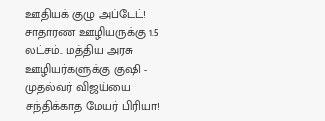ஊதியக் குழு அப்டேட்! சாதாரண ஊழியருக்கு 1.5 லட்சம்.. மத்திய அரசு ஊழியர்களுக்கு குஷி -
முதல்வர் விஜய்யை சந்திக்காத மேயர் பிரியா!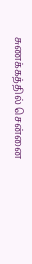சுணக்கத்தில் சென்னை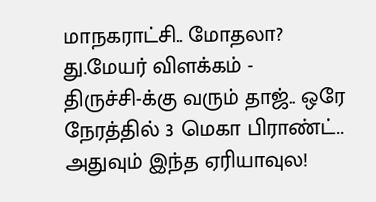மாநகராட்சி.. மோதலா? து.மேயர் விளக்கம் -
திருச்சி-க்கு வரும் தாஜ்.. ஒரே நேரத்தில் 3 மெகா பிராண்ட்.. அதுவும் இந்த ஏரியாவுல!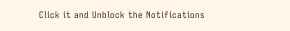Click it and Unblock the Notifications